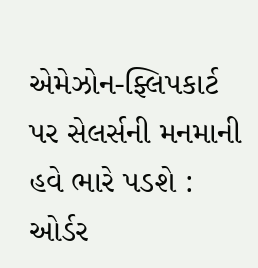એમેઝોન-ફ્લિપકાર્ટ પર સેલર્સની મનમાની હવે ભારે પડશે : ઓર્ડર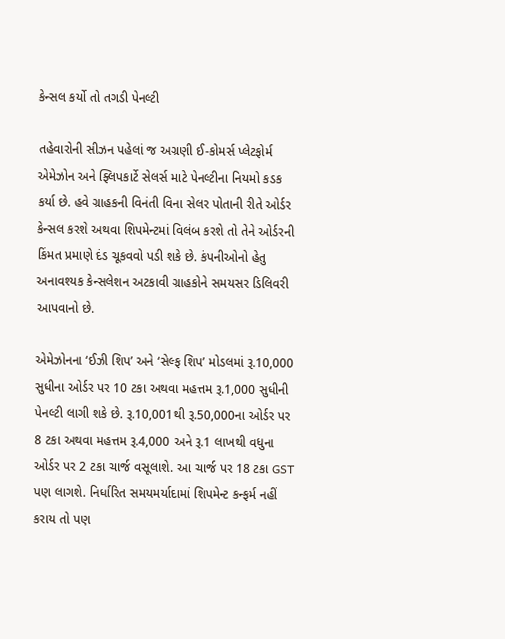કેન્સલ કર્યો તો તગડી પેનલ્ટી

તહેવારોની સીઝન પહેલાં જ અગ્રણી ઈ-કોમર્સ પ્લેટફોર્મ એમેઝોન અને ફ્લિપકાર્ટે સેલર્સ માટે પેનલ્ટીના નિયમો કડક કર્યા છે. હવે ગ્રાહકની વિનંતી વિના સેલર પોતાની રીતે ઓર્ડર કેન્સલ કરશે અથવા શિપમેન્ટમાં વિલંબ કરશે તો તેને ઓર્ડરની કિંમત પ્રમાણે દંડ ચૂકવવો પડી શકે છે. કંપનીઓનો હેતુ અનાવશ્યક કેન્સલેશન અટકાવી ગ્રાહકોને સમયસર ડિલિવરી આપવાનો છે.

એમેઝોનના ‘ઈઝી શિપ’ અને ‘સેલ્ફ શિપ’ મોડલમાં રૂ.10,000 સુધીના ઓર્ડર પર 10 ટકા અથવા મહત્તમ રૂ.1,000 સુધીની પેનલ્ટી લાગી શકે છે. રૂ.10,001થી રૂ.50,000ના ઓર્ડર પર 8 ટકા અથવા મહત્તમ રૂ.4,000 અને રૂ.1 લાખથી વધુના ઓર્ડર પર 2 ટકા ચાર્જ વસૂલાશે. આ ચાર્જ પર 18 ટકા GST પણ લાગશે. નિર્ધારિત સમયમર્યાદામાં શિપમેન્ટ કન્ફર્મ નહીં કરાય તો પણ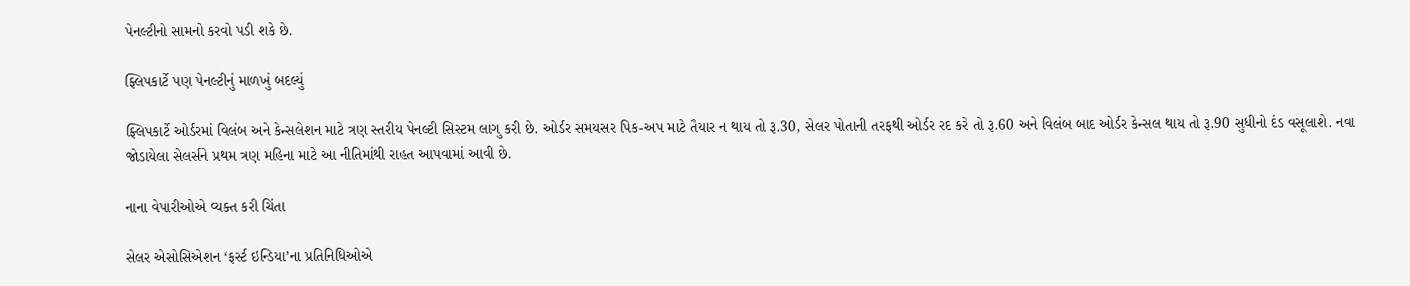પેનલ્ટીનો સામનો કરવો પડી શકે છે.

ફ્લિપકાર્ટે પણ પેનલ્ટીનું માળખું બદલ્યું

ફ્લિપકાર્ટે ઓર્ડરમાં વિલંબ અને કેન્સલેશન માટે ત્રણ સ્તરીય પેનલ્ટી સિસ્ટમ લાગુ કરી છે. ઓર્ડર સમયસર પિક-અપ માટે તૈયાર ન થાય તો રૂ.30, સેલર પોતાની તરફથી ઓર્ડર રદ કરે તો રૂ.60 અને વિલંબ બાદ ઓર્ડર કેન્સલ થાય તો રૂ.90 સુધીનો દંડ વસૂલાશે. નવા જોડાયેલા સેલર્સને પ્રથમ ત્રણ મહિના માટે આ નીતિમાંથી રાહત આપવામાં આવી છે.

નાના વેપારીઓએ વ્યક્ત કરી ચિંતા

સેલર એસોસિએશન ‘ફર્સ્ટ ઇન્ડિયા’ના પ્રતિનિધિઓએ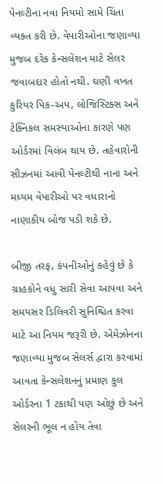પેનલ્ટીના નવા નિયમો સામે ચિંતા વ્યક્ત કરી છે. વેપારીઓના જણાવ્યા મુજબ દરેક કેન્સલેશન માટે સેલર જવાબદાર હોતો નથી. ઘણી વખત કુરિયર પિક-અપ, લોજિસ્ટિક્સ અને ટેક્નિકલ સમસ્યાઓના કારણે પણ ઓર્ડરમાં વિલંબ થાય છે. તહેવારોની સીઝનમાં આવી પેનલ્ટીથી નાના અને મધ્યમ વેપારીઓ પર વધારાનો નાણાકીય બોજ પડી શકે છે.

બીજી તરફ, કંપનીઓનું કહેવું છે કે ગ્રાહકોને વધુ સારી સેવા આપવા અને સમયસર ડિલિવરી સુનિશ્ચિત કરવા માટે આ નિયમ જરૂરી છે. એમેઝોનના જણાવ્યા મુજબ સેલર્સ દ્વારા કરવામાં આવતા કેન્સલેશનનું પ્રમાણ કુલ ઓર્ડરના 1 ટકાથી પણ ઓછું છે અને સેલરની ભૂલ ન હોય તેવા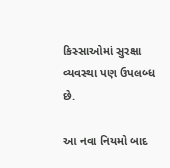કિસ્સાઓમાં સુરક્ષા વ્યવસ્થા પણ ઉપલબ્ધ છે.

આ નવા નિયમો બાદ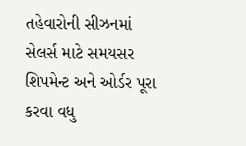તહેવારોની સીઝનમાં સેલર્સ માટે સમયસર શિપમેન્ટ અને ઓર્ડર પૂરા કરવા વધુ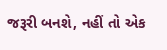જરૂરી બનશે, નહીં તો એક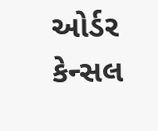ઓર્ડર કેન્સલ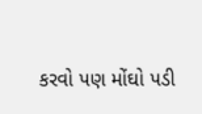કરવો પણ મોંઘો પડી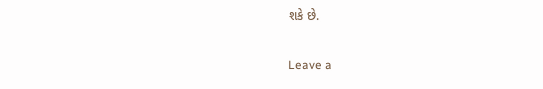શકે છે.

Leave a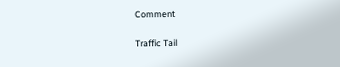Comment

Traffic Tail